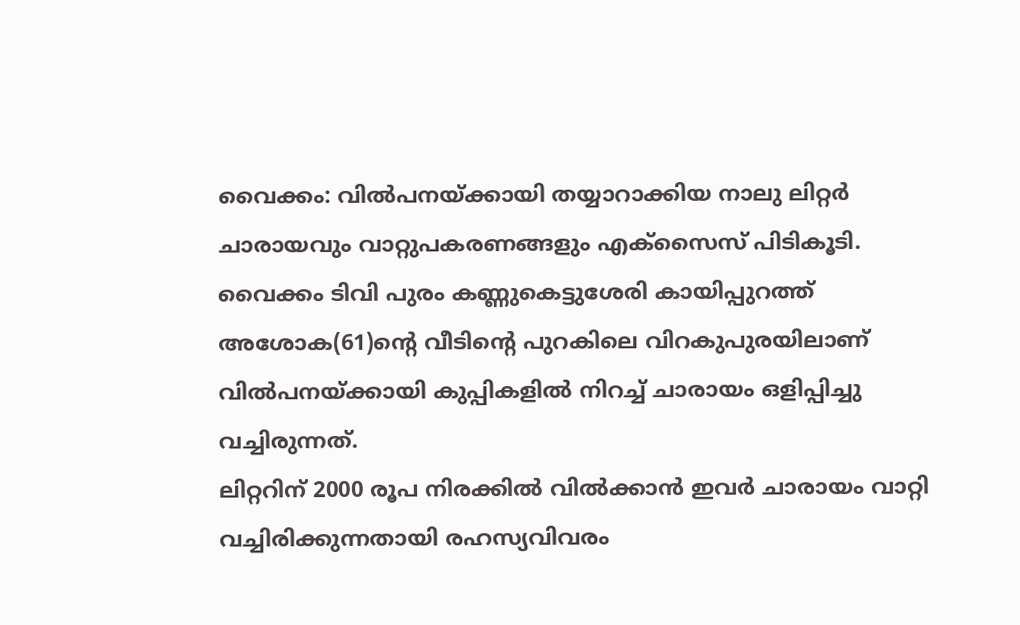വൈക്കം: വിൽപനയ്ക്കായി തയ്യാറാക്കിയ നാലു ലിറ്റർ ചാരായവും വാറ്റുപകരണങ്ങളും എക്സൈസ് പിടികൂടി. വൈക്കം ടിവി പുരം കണ്ണുകെട്ടുശേരി കായിപ്പുറത്ത് അശോക(61)ന്റെ വീടിന്റെ പുറകിലെ വിറകുപുരയിലാണ് വിൽപനയ്ക്കായി കുപ്പികളിൽ നിറച്ച് ചാരായം ഒളിപ്പിച്ചു വച്ചിരുന്നത്.
ലിറ്ററിന് 2000 രൂപ നിരക്കിൽ വിൽക്കാൻ ഇവർ ചാരായം വാറ്റി വച്ചിരിക്കുന്നതായി രഹസ്യവിവരം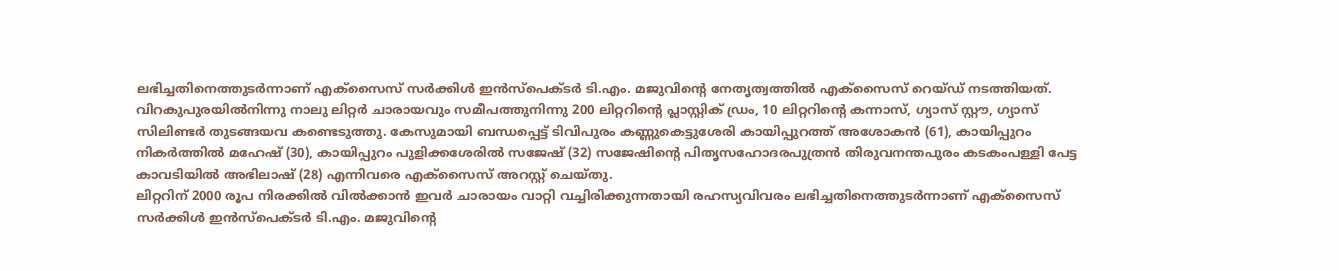ലഭിച്ചതിനെത്തുടർന്നാണ് എക്സൈസ് സർക്കിൾ ഇൻസ്പെക്ടർ ടി.എം. മജുവിന്റെ നേതൃത്വത്തിൽ എക്സൈസ് റെയ്ഡ് നടത്തിയത്. വിറകുപുരയിൽനിന്നു നാലു ലിറ്റർ ചാരായവും സമീപത്തുനിന്നു 200 ലിറ്ററിന്റെ പ്ലാസ്റ്റിക് ഡ്രം, 10 ലിറ്ററിന്റെ കന്നാസ്, ഗ്യാസ് സ്റ്റൗ, ഗ്യാസ് സിലിണ്ടർ തുടങ്ങയവ കണ്ടെടുത്തു. കേസുമായി ബന്ധപ്പെട്ട് ടിവിപുരം കണ്ണുകെട്ടുശേരി കായിപ്പുറത്ത് അശോകൻ (61), കായിപ്പുറം നികർത്തിൽ മഹേഷ് (30), കായിപ്പുറം പുളിക്കശേരിൽ സജേഷ് (32) സജേഷിന്റെ പിതൃസഹോദരപുത്രൻ തിരുവനന്തപുരം കടകംപള്ളി പേട്ട കാവടിയിൽ അഭിലാഷ് (28) എന്നിവരെ എക്സൈസ് അറസ്റ്റ് ചെയ്തു.
ലിറ്ററിന് 2000 രൂപ നിരക്കിൽ വിൽക്കാൻ ഇവർ ചാരായം വാറ്റി വച്ചിരിക്കുന്നതായി രഹസ്യവിവരം ലഭിച്ചതിനെത്തുടർന്നാണ് എക്സൈസ് സർക്കിൾ ഇൻസ്പെക്ടർ ടി.എം. മജുവിന്റെ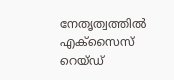നേതൃത്വത്തിൽ എക്സൈസ് റെയ്ഡ്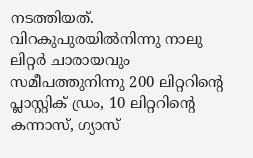നടത്തിയത്. വിറകുപുരയിൽനിന്നു നാലു ലിറ്റർ ചാരായവും സമീപത്തുനിന്നു 200 ലിറ്ററിന്റെ പ്ലാസ്റ്റിക് ഡ്രം, 10 ലിറ്ററിന്റെ കന്നാസ്, ഗ്യാസ്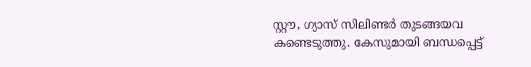സ്റ്റൗ, ഗ്യാസ് സിലിണ്ടർ തുടങ്ങയവ കണ്ടെടുത്തു. കേസുമായി ബന്ധപ്പെട്ട്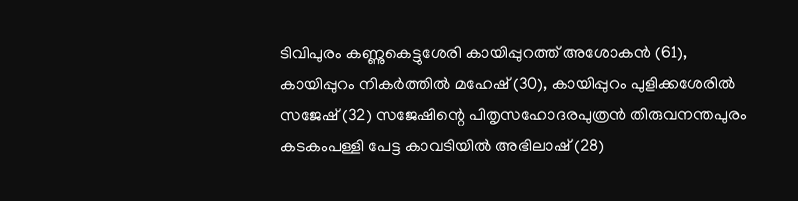ടിവിപുരം കണ്ണുകെട്ടുശേരി കായിപ്പുറത്ത് അശോകൻ (61), കായിപ്പുറം നികർത്തിൽ മഹേഷ് (30), കായിപ്പുറം പുളിക്കശേരിൽ സജേഷ് (32) സജേഷിന്റെ പിതൃസഹോദരപുത്രൻ തിരുവനന്തപുരം കടകംപള്ളി പേട്ട കാവടിയിൽ അഭിലാഷ് (28)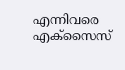എന്നിവരെ എക്സൈസ്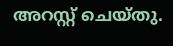അറസ്റ്റ് ചെയ്തു.